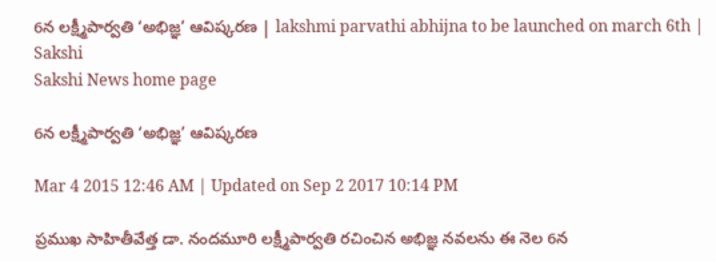6న లక్ష్మీపార్వతి ‘అభిజ్ఞ’ ఆవిష్కరణ | lakshmi parvathi abhijna to be launched on march 6th | Sakshi
Sakshi News home page

6న లక్ష్మీపార్వతి ‘అభిజ్ఞ’ ఆవిష్కరణ

Mar 4 2015 12:46 AM | Updated on Sep 2 2017 10:14 PM

ప్రముఖ సాహితీవేత్త డా. నందమూరి లక్ష్మీపార్వతి రచించిన అభిజ్ఞ నవలను ఈ నెల 6న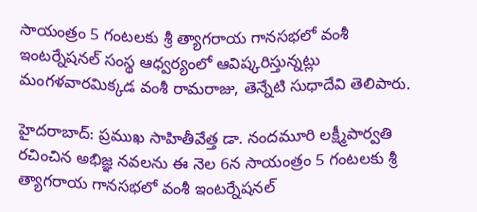సాయంత్రం 5 గంటలకు శ్రీ త్యాగరాయ గానసభలో వంశీ ఇంటర్నేషనల్ సంస్థ ఆధ్వర్యంలో ఆవిష్కరిస్తున్నట్లు మంగళవారమిక్కడ వంశీ రామరాజు, తెన్నేటి సుధాదేవి తెలిపారు.

హైదరాబాద్: ప్రముఖ సాహితీవేత్త డా. నందమూరి లక్ష్మీపార్వతి రచించిన అభిజ్ఞ నవలను ఈ నెల 6న సాయంత్రం 5 గంటలకు శ్రీ త్యాగరాయ గానసభలో వంశీ ఇంటర్నేషనల్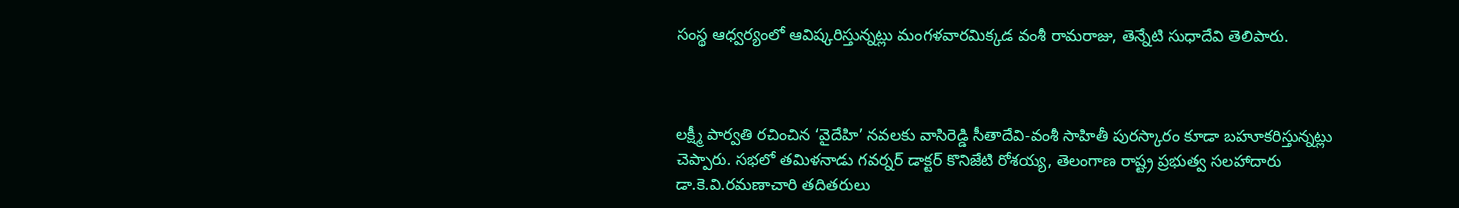సంస్థ ఆధ్వర్యంలో ఆవిష్కరిస్తున్నట్లు మంగళవారమిక్కడ వంశీ రామరాజు, తెన్నేటి సుధాదేవి తెలిపారు.



లక్ష్మీ పార్వతి రచించిన ‘వైదేహి’ నవలకు వాసిరెడ్డి సీతాదేవి-వంశీ సాహితీ పురస్కారం కూడా బహూకరిస్తున్నట్లు చెప్పారు. సభలో తమిళనాడు గవర్నర్ డాక్టర్ కొనిజేటి రోశయ్య, తెలంగాణ రాష్ట్ర ప్రభుత్వ సలహాదారు డా.కె.వి.రమణాచారి తదితరులు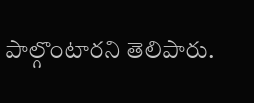పాల్గొంటారని తెలిపారు.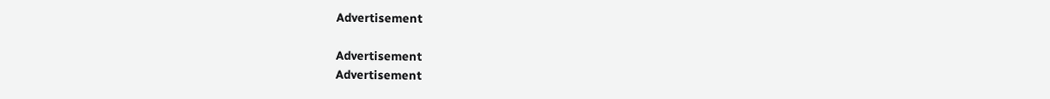Advertisement

Advertisement
Advertisement